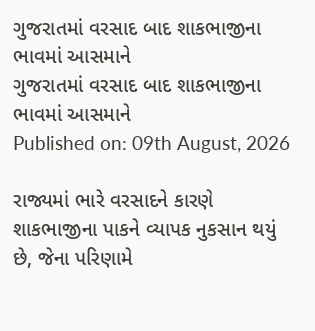ગુજરાતમાં વરસાદ બાદ શાકભાજીના ભાવમાં આસમાને
ગુજરાતમાં વરસાદ બાદ શાકભાજીના ભાવમાં આસમાને
Published on: 09th August, 2026

રાજ્યમાં ભારે વરસાદને કારણે શાકભાજીના પાકને વ્યાપક નુકસાન થયું છે, જેના પરિણામે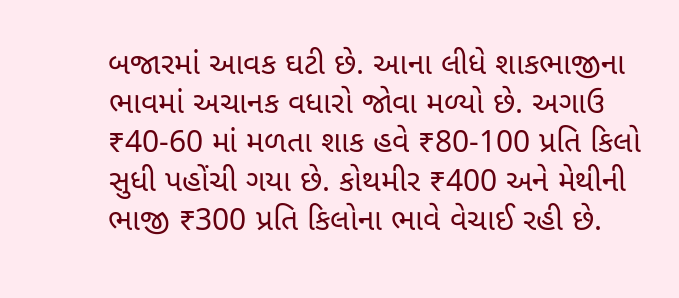બજારમાં આવક ઘટી છે. આના લીધે શાકભાજીના ભાવમાં અચાનક વધારો જોવા મળ્યો છે. અગાઉ ₹40-60 માં મળતા શાક હવે ₹80-100 પ્રતિ કિલો સુધી પહોંચી ગયા છે. કોથમીર ₹400 અને મેથીની ભાજી ₹300 પ્રતિ કિલોના ભાવે વેચાઈ રહી છે.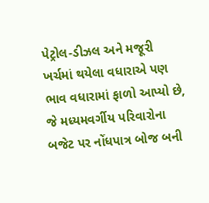પેટ્રોલ-ડીઝલ અને મજૂરી ખર્ચમાં થયેલા વધારાએ પણ ભાવ વધારામાં ફાળો આપ્યો છે, જે મધ્યમવર્ગીય પરિવારોના બજેટ પર નોંધપાત્ર બોજ બની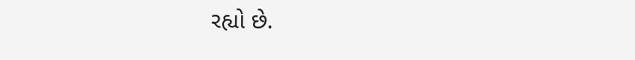રહ્યો છે.